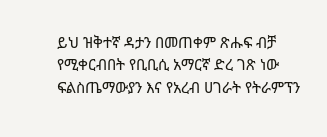ይህ ዝቅተኛ ዳታን በመጠቀም ጽሑፍ ብቻ የሚቀርብበት የቢቢሲ አማርኛ ድረ ገጽ ነው
ፍልስጤማውያን እና የአረብ ሀገራት የትራምፕን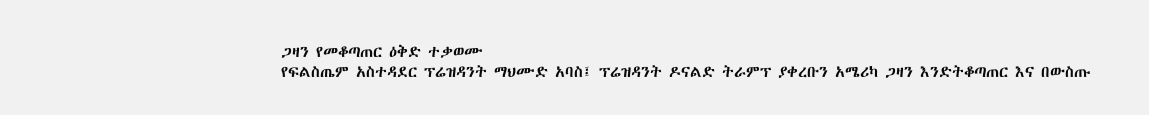ጋዛን የመቆጣጠር ዕቅድ ተቃወሙ
የፍልስጤም አስተዳደር ፕሬዝዳንት ማህሙድ አባስ፤ ፕሬዝዳንት ዶናልድ ትራምፕ ያቀረቡን አሜሪካ ጋዛን እንድትቆጣጠር እና በውስጡ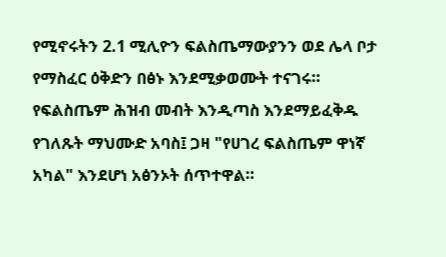የሚኖሩትን 2.1 ሚሊዮን ፍልስጤማውያንን ወደ ሌላ ቦታ የማስፈር ዕቅድን በፅኑ እንደሚቃወሙት ተናገሩ።
የፍልስጤም ሕዝብ መብት እንዲጣስ እንደማይፈቅዱ የገለጹት ማህሙድ አባስ፤ ጋዛ "የሀገረ ፍልስጤም ዋነኛ አካል" እንደሆነ አፅንኦት ሰጥተዋል።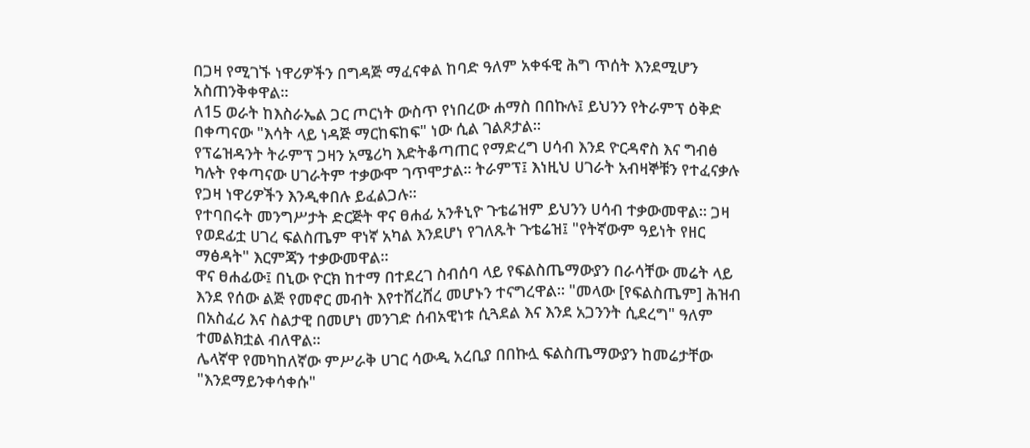በጋዛ የሚገኙ ነዋሪዎችን በግዳጅ ማፈናቀል ከባድ ዓለም አቀፋዊ ሕግ ጥሰት እንደሚሆን አስጠንቅቀዋል።
ለ15 ወራት ከእስራኤል ጋር ጦርነት ውስጥ የነበረው ሐማስ በበኩሉ፤ ይህንን የትራምፕ ዕቅድ በቀጣናው "እሳት ላይ ነዳጅ ማርከፍከፍ" ነው ሲል ገልጾታል።
የፕሬዝዳንት ትራምፕ ጋዛን አሜሪካ እድትቆጣጠር የማድረግ ሀሳብ እንደ ዮርዳኖስ እና ግብፅ ካሉት የቀጣናው ሀገራትም ተቃውሞ ገጥሞታል። ትራምፕ፤ እነዚህ ሀገራት አብዛኞቹን የተፈናቃሉ የጋዛ ነዋሪዎችን እንዲቀበሉ ይፈልጋሉ።
የተባበሩት መንግሥታት ድርጅት ዋና ፀሐፊ አንቶኒዮ ጉቴሬዝም ይህንን ሀሳብ ተቃውመዋል። ጋዛ የወደፊቷ ሀገረ ፍልስጤም ዋነኛ አካል እንደሆነ የገለጹት ጉቴሬዝ፤ "የትኛውም ዓይነት የዘር ማፅዳት" እርምጃን ተቃውመዋል።
ዋና ፀሐፊው፤ በኒው ዮርክ ከተማ በተደረገ ስብሰባ ላይ የፍልስጤማውያን በራሳቸው መሬት ላይ እንደ የሰው ልጅ የመኖር መብት እየተሸረሸረ መሆኑን ተናግረዋል። "መላው [የፍልስጤም] ሕዝብ በአስፈሪ እና ስልታዊ በመሆነ መንገድ ሰብአዊነቱ ሲጓደል እና እንደ አጋንንት ሲደረግ" ዓለም ተመልክቷል ብለዋል።
ሌላኛዋ የመካከለኛው ምሥራቅ ሀገር ሳውዲ አረቢያ በበኩሏ ፍልስጤማውያን ከመሬታቸው "እንደማይንቀሳቀሱ"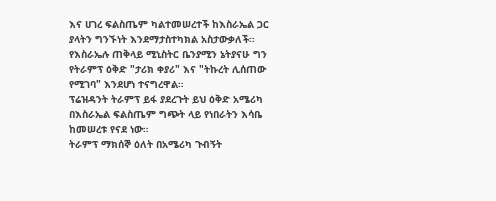እና ሀገረ ፍልስጤም ካልተመሠረተች ከእስራኤል ጋር ያላትን ግንኙነት እንደማታስተካክል አስታውቃለች።
የእስራኤሉ ጠቅላይ ሚኒስትር ቤንያሚን ኔትያናሁ ግን የትራምፕ ዕቅድ "ታሪክ ቀያሪ" እና "ትኩረት ሊሰጠው የሚገባ" እንደሆነ ተናግረዋል።
ፕሬዝዳንት ትራምፕ ይፋ ያደረጉት ይህ ዕቅድ አሜሪካ በእስራኤል ፍልስጤም ግጭት ላይ የነበራትን እሳቤ ከመሠረቱ የናደ ነው።
ትራምፕ ማክሰኞ ዕለት በአሜሪካ ጉብኝት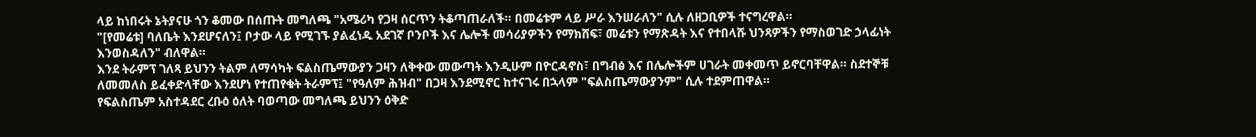ላይ ከነበሩት ኔትያናሁ ጎን ቆመው በሰጡት መግለጫ "አሜሪካ የጋዛ ሰርጥን ትቆጣጠራለች። በመሬቱም ላይ ሥራ እንሠራለን" ሲሉ ለዘጋቢዎች ተናግረዋል።
"[የመሬቱ] ባለቤት እንደሆናለን፤ ቦታው ላይ የሚገኙ ያልፈነዱ አደገኛ ቦንቦች እና ሌሎች መሳሪያዎችን የማክሸፍ፣ መሬቱን የማጽዳት እና የተበላሹ ህንጻዎችን የማስወገድ ኃላፊነት እንወስዳለን" ብለዋል።
እንደ ትራምፕ ገለጻ ይህንን ትልም ለማሳካት ፍልስጤማውያን ጋዛን ለቅቀው መውጣት እንዲሁም በዮርዳኖስ፣ በግብፅ እና በሌሎችም ሀገራት መቀመጥ ይኖርባቸዋል። ስደተኞቹ ለመመለስ ይፈቀድላቸው እንደሆነ የተጠየቁት ትራምፕ፤ "የዓለም ሕዝብ" በጋዛ እንደሚኖር ከተናገሩ በኋላም "ፍልስጤማውያንም" ሲሉ ተደምጠዋል።
የፍልስጤም አስተዳደር ረቡዕ ዕለት ባወጣው መግለጫ ይህንን ዕቅድ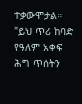ተቃውሞታል። "ይህ ጥሪ ከባድ የዓለም አቀፍ ሕግ ጥሰትን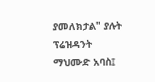ያመለክታል" ያሉት ፕሬዝዳንት ማህሙድ አባስ፤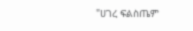"ሀገረ ፍልስጤም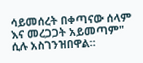ሳይመሰረት በቀጣናው ሰላም እና መረጋጋት አይመጣም" ሲሉ አስገንዝበዋል።